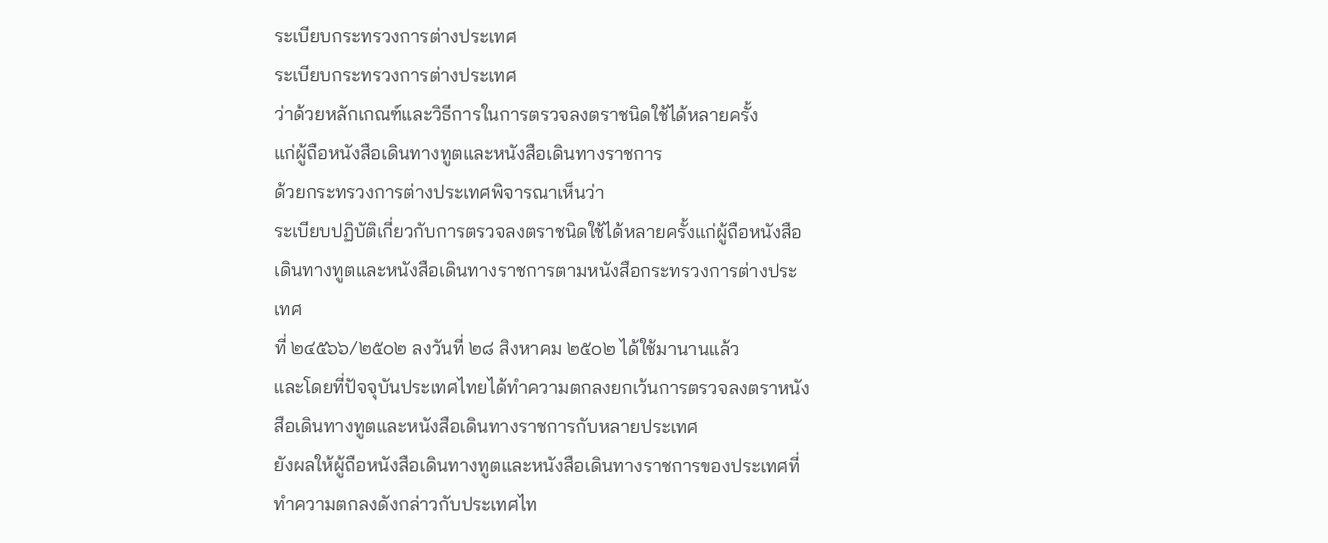ระเบียบกระทรวงการต่างประเทศ
ระเบียบกระทรวงการต่างประเทศ
ว่าด้วยหลักเกณฑ์และวิธีการในการตรวจลงตราชนิดใช้ได้หลายครั้ง
แก่ผู้ถือหนังสือเดินทางทูตและหนังสือเดินทางราชการ
ด้วยกระทรวงการต่างประเทศพิจารณาเห็นว่า
ระเบียบปฏิบัติเกี่ยวกับการตรวจลงตราชนิดใช้ได้หลายครั้งแก่ผู้ถือหนังสือเดินทางทูตและหนังสือเดินทางราชการตามหนังสือกระทรวงการต่างประเทศ
ที่ ๒๔๕๖๖/๒๕๐๒ ลงวันที่ ๒๘ สิงหาคม ๒๕๐๒ ได้ใช้มานานแล้ว
และโดยที่ปัจจุบันประเทศไทยได้ทำความตกลงยกเว้นการตรวจลงตราหนังสือเดินทางทูตและหนังสือเดินทางราชการกับหลายประเทศ
ยังผลให้ผู้ถือหนังสือเดินทางทูตและหนังสือเดินทางราชการของประเทศที่ทำความตกลงดังกล่าวกับประเทศไท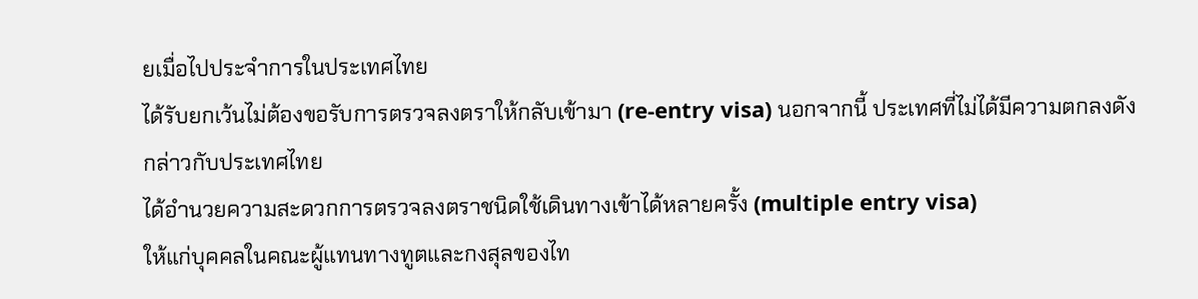ยเมื่อไปประจำการในประเทศไทย
ได้รับยกเว้นไม่ต้องขอรับการตรวจลงตราให้กลับเข้ามา (re-entry visa) นอกจากนี้ ประเทศที่ไม่ได้มีความตกลงดังกล่าวกับประเทศไทย
ได้อำนวยความสะดวกการตรวจลงตราชนิดใช้เดินทางเข้าได้หลายครั้ง (multiple entry visa)
ให้แก่บุคคลในคณะผู้แทนทางทูตและกงสุลของไท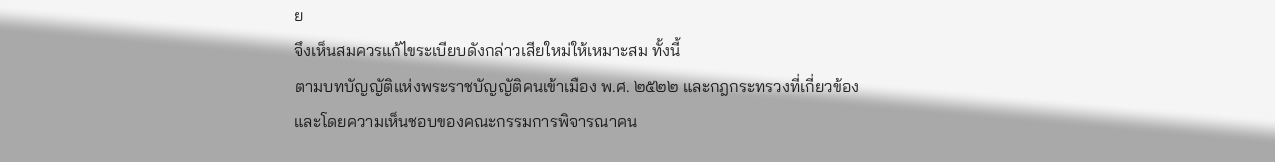ย
จึงเห็นสมควรแก้ไขระเบียบดังกล่าวเสียใหม่ให้เหมาะสม ทั้งนี้
ตามบทบัญญัติแห่งพระราชบัญญัติคนเข้าเมือง พ.ศ. ๒๕๒๒ และกฎกระทรวงที่เกี่ยวข้อง
และโดยความเห็นชอบของคณะกรรมการพิจารณาคน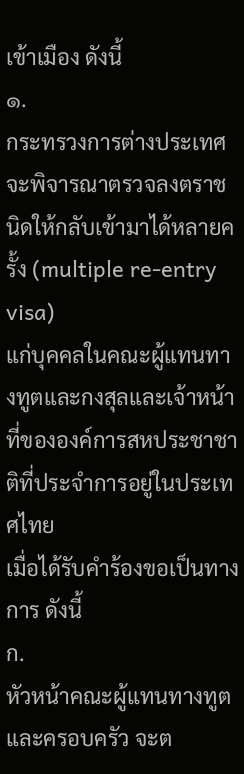เข้าเมือง ดังนี้
๑.
กระทรวงการต่างประเทศ
จะพิจารณาตรวจลงตราชนิดให้กลับเข้ามาได้หลายครั้ง (multiple re-entry visa)
แก่บุคคลในคณะผู้แทนทางทูตและกงสุลและเจ้าหน้าที่ขององค์การสหประชาชาติที่ประจำการอยู่ในประเทศไทย
เมื่อได้รับคำร้องขอเป็นทางการ ดังนี้
ก.
หัวหน้าคณะผู้แทนทางทูตและครอบครัว จะต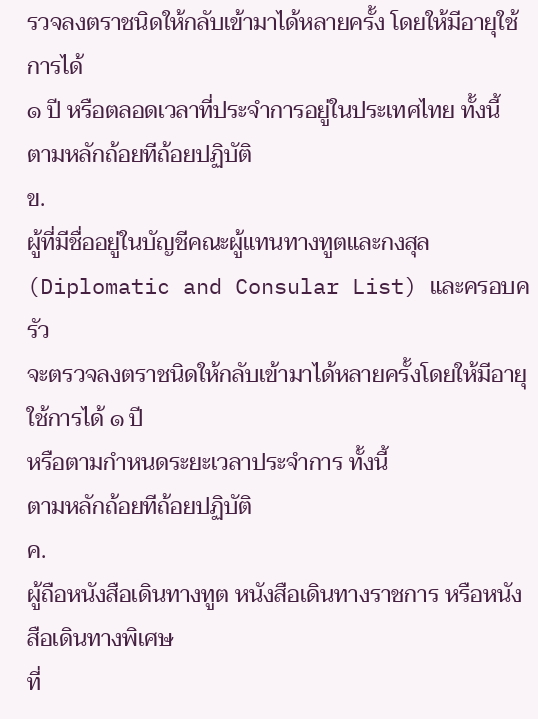รวจลงตราชนิดให้กลับเข้ามาได้หลายครั้ง โดยให้มีอายุใช้การได้
๑ ปี หรือตลอดเวลาที่ประจำการอยู่ในประเทศไทย ทั้งนี้ ตามหลักถ้อยทีถ้อยปฏิบัติ
ข.
ผู้ที่มีชื่ออยู่ในบัญชีคณะผู้แทนทางทูตและกงสุล (Diplomatic and Consular List) และครอบครัว
จะตรวจลงตราชนิดให้กลับเข้ามาได้หลายครั้งโดยให้มีอายุใช้การได้ ๑ ปี
หรือตามกำหนดระยะเวลาประจำการ ทั้งนี้
ตามหลักถ้อยทีถ้อยปฏิบัติ
ค.
ผู้ถือหนังสือเดินทางทูต หนังสือเดินทางราชการ หรือหนังสือเดินทางพิเศษ
ที่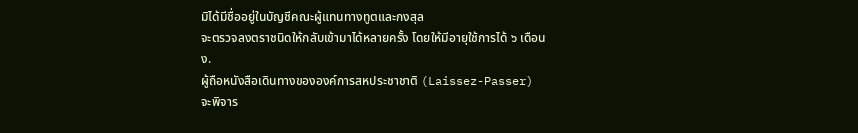มิได้มีชื่ออยู่ในบัญชีคณะผู้แทนทางทูตและกงสุล
จะตรวจลงตราชนิดให้กลับเข้ามาได้หลายครั้ง โดยให้มีอายุใช้การได้ ๖ เดือน
ง.
ผู้ถือหนังสือเดินทางขององค์การสหประชาชาติ (Laissez-Passer)
จะพิจาร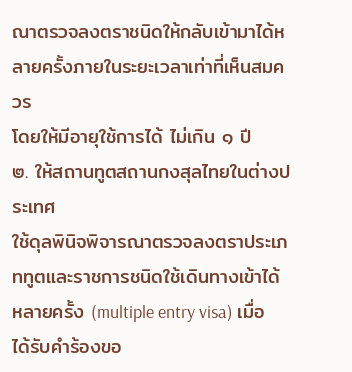ณาตรวจลงตราชนิดให้กลับเข้ามาได้หลายครั้งภายในระยะเวลาเท่าที่เห็นสมควร
โดยให้มีอายุใช้การได้ ไม่เกิน ๑ ปี
๒. ให้สถานทูตสถานกงสุลไทยในต่างประเทศ
ใช้ดุลพินิจพิจารณาตรวจลงตราประเภททูตและราชการชนิดใช้เดินทางเข้าได้หลายครั้ง (multiple entry visa) เมื่อได้รับคำร้องขอ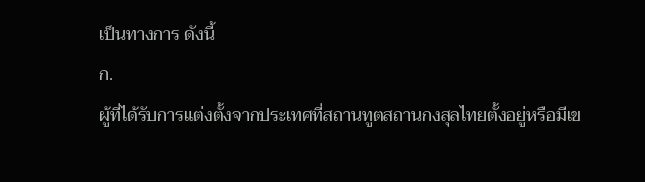เป็นทางการ ดังนี้
ก.
ผู้ที่ได้รับการแต่งตั้งจากประเทศที่สถานทูตสถานกงสุลไทยตั้งอยู่หรือมีเข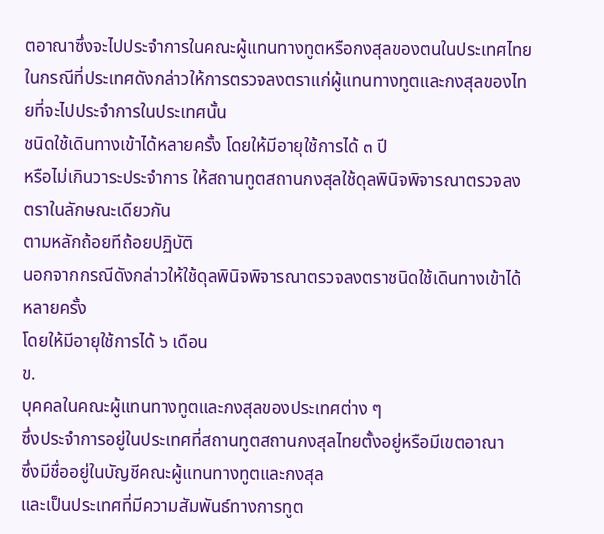ตอาณาซึ่งจะไปประจำการในคณะผู้แทนทางทูตหรือกงสุลของตนในประเทศไทย
ในกรณีที่ประเทศดังกล่าวให้การตรวจลงตราแก่ผู้แทนทางทูตและกงสุลของไทยที่จะไปประจำการในประเทศนั้น
ชนิดใช้เดินทางเข้าได้หลายครั้ง โดยให้มีอายุใช้การได้ ๓ ปี
หรือไม่เกินวาระประจำการ ให้สถานทูตสถานกงสุลใช้ดุลพินิจพิจารณาตรวจลงตราในลักษณะเดียวกัน
ตามหลักถ้อยทีถ้อยปฏิบัติ
นอกจากกรณีดังกล่าวให้ใช้ดุลพินิจพิจารณาตรวจลงตราชนิดใช้เดินทางเข้าได้หลายครั้ง
โดยให้มีอายุใช้การได้ ๖ เดือน
ข.
บุคคลในคณะผู้แทนทางทูตและกงสุลของประเทศต่าง ๆ
ซึ่งประจำการอยู่ในประเทศที่สถานทูตสถานกงสุลไทยตั้งอยู่หรือมีเขตอาณา
ซึ่งมีชื่ออยู่ในบัญชีคณะผู้แทนทางทูตและกงสุล
และเป็นประเทศที่มีความสัมพันธ์ทางการทูต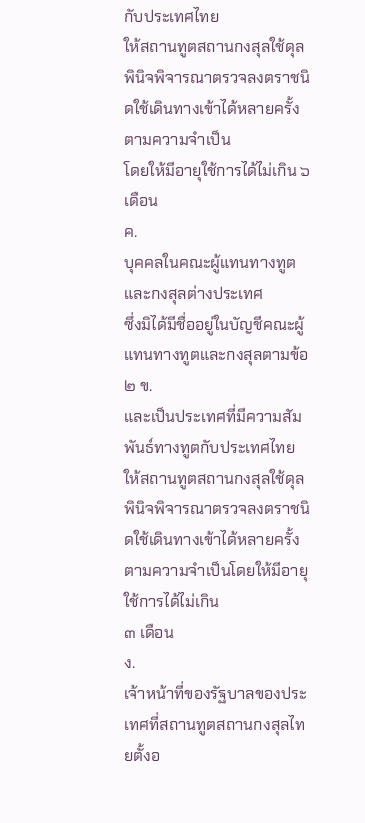กับประเทศไทย
ให้สถานทูตสถานกงสุลใช้ดุลพินิจพิจารณาตรวจลงตราชนิดใช้เดินทางเข้าได้หลายครั้งตามความจำเป็น
โดยให้มีอายุใช้การได้ไม่เกิน ๖ เดือน
ค.
บุคคลในคณะผู้แทนทางทูตและกงสุลต่างประเทศ
ซึ่งมิได้มีชื่ออยู่ในบัญชีคณะผู้แทนทางทูตและกงสุลตามข้อ ๒ ข.
และเป็นประเทศที่มีความสัมพันธ์ทางทูตกับประเทศไทย
ให้สถานทูตสถานกงสุลใช้ดุลพินิจพิจารณาตรวจลงตราชนิดใช้เดินทางเข้าได้หลายครั้งตามความจำเป็นโดยให้มีอายุใช้การได้ไม่เกิน
๓ เดือน
ง.
เจ้าหน้าที่ของรัฐบาลของประเทศที่สถานทูตสถานกงสุลไทยตั้งอ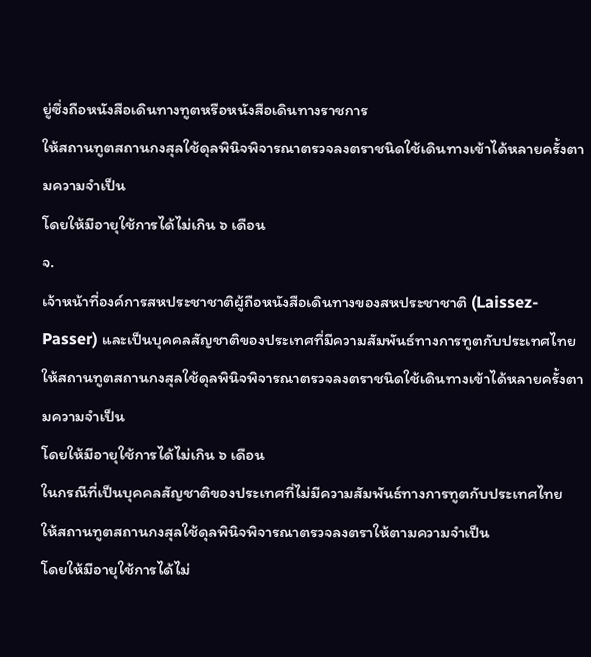ยู่ซึ่งถือหนังสือเดินทางทูตหรือหนังสือเดินทางราชการ
ให้สถานทูตสถานกงสุลใช้ดุลพินิจพิจารณาตรวจลงตราชนิดใช้เดินทางเข้าได้หลายครั้งตามความจำเป็น
โดยให้มีอายุใช้การได้ไม่เกิน ๖ เดือน
จ.
เจ้าหน้าที่องค์การสหประชาชาติผู้ถือหนังสือเดินทางของสหประชาชาติ (Laissez-Passer) และเป็นบุคคลสัญชาติของประเทศที่มีความสัมพันธ์ทางการทูตกับประเทศไทย
ให้สถานทูตสถานกงสุลใช้ดุลพินิจพิจารณาตรวจลงตราชนิดใช้เดินทางเข้าได้หลายครั้งตามความจำเป็น
โดยให้มีอายุใช้การได้ไม่เกิน ๖ เดือน
ในกรณีที่เป็นบุคคลสัญชาติของประเทศที่ไม่มีความสัมพันธ์ทางการทูตกับประเทศไทย
ให้สถานทูตสถานกงสุลใช้ดุลพินิจพิจารณาตรวจลงตราให้ตามความจำเป็น
โดยให้มีอายุใช้การได้ไม่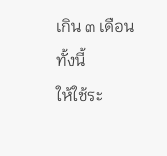เกิน ๓ เดือน
ทั้งนี้
ให้ใช้ระ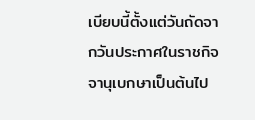เบียบนี้ตั้งแต่วันถัดจากวันประกาศในราชกิจจานุเบกษาเป็นต้นไป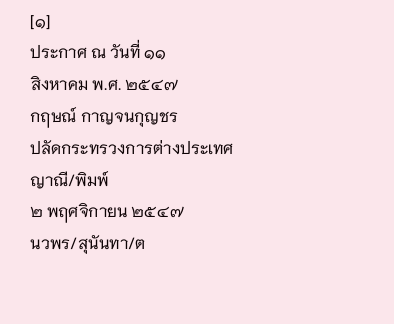[๑]
ประกาศ ณ วันที่ ๑๑
สิงหาคม พ.ศ. ๒๕๔๗
กฤษณ์ กาญจนกุญชร
ปลัดกระทรวงการต่างประเทศ
ญาณี/พิมพ์
๒ พฤศจิกายน ๒๕๔๗
นวพร/สุนันทา/ต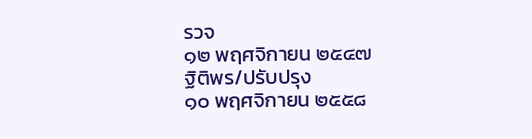รวจ
๑๒ พฤศจิกายน ๒๕๔๗
ฐิติพร/ปรับปรุง
๑๐ พฤศจิกายน ๒๕๕๘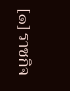[๑] ราชกิจ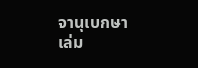จานุเบกษา
เล่ม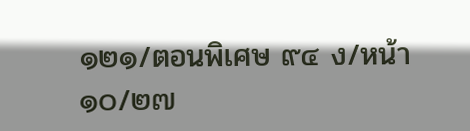๑๒๑/ตอนพิเศษ ๙๔ ง/หน้า ๑๐/๒๗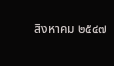สิงหาคม ๒๕๔๗